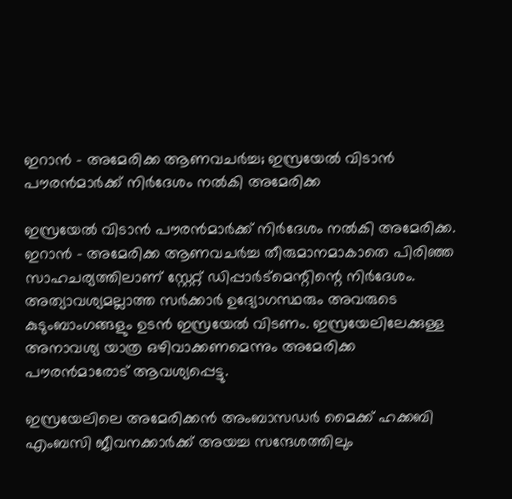ഇറാൻ – അമേരിക്ക ആണവചർച്ച; ഇസ്രയേൽ വിടാൻ പൗരൻമാർക്ക് നിർദേശം നൽകി അമേരിക്ക

ഇസ്രയേൽ വിടാൻ പൗരൻമാർക്ക് നിർദേശം നൽകി അമേരിക്ക. ഇറാൻ – അമേരിക്ക ആണവചർച്ച തീരുമാനമാകാതെ പിരിഞ്ഞ സാഹചര്യത്തിലാണ് സ്റ്റേറ്റ് ഡിപ്പാർട്മെന്റിന്റെ നിർദേശം. അത്യാവശ്യമല്ലാത്ത സർക്കാർ ഉദ്യോഗസ്ഥരും അവരുടെ കുടുംബാംഗങ്ങളും ഉടൻ ഇസ്രയേൽ വിടണം. ഇസ്രയേലിലേക്കുള്ള അനാവശ്യ യാത്ര ഒഴിവാക്കണമെന്നും അമേരിക്ക പൗരൻമാരോട് ആവശ്യപ്പെട്ടു.

ഇസ്രയേലിലെ അമേരിക്കൻ അംബാസഡർ മൈക്ക് ഹക്കബി എംബസി ജീവനക്കാർക്ക് അയച്ച സന്ദേശത്തിലും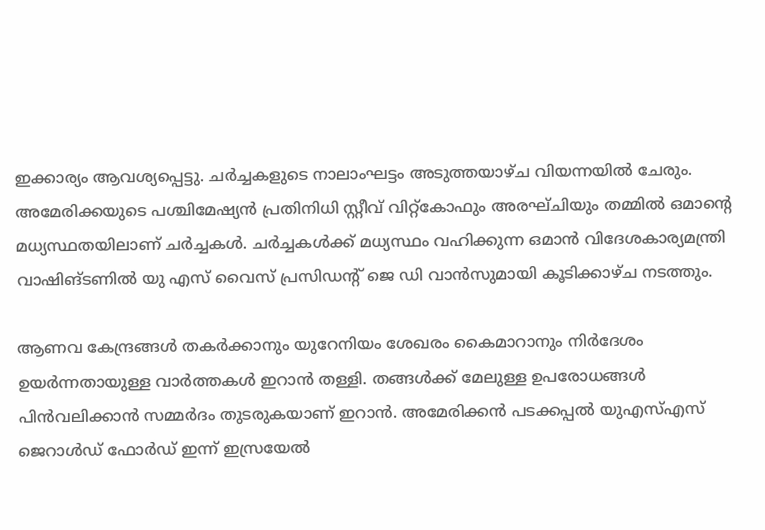ഇക്കാര്യം ആവശ്യപ്പെട്ടു. ചർച്ചകളുടെ നാലാംഘട്ടം അടുത്തയാഴ്ച വിയന്നയിൽ ചേരും. അമേരിക്കയുടെ പശ്ചിമേഷ്യൻ പ്രതിനിധി സ്റ്റീവ് വിറ്റ്‌കോഫും അരഘ്ചിയും തമ്മിൽ ഒമാന്റെ മധ്യസ്ഥതയിലാണ് ചർച്ചകൾ. ചർച്ചകൾക്ക് മധ്യസ്ഥം വഹിക്കുന്ന ഒമാൻ വിദേശകാര്യമന്ത്രി വാഷിങ്ടണിൽ യു എസ് വൈസ് പ്രസിഡന്റ് ജെ ഡി വാൻസുമായി കൂടിക്കാഴ്ച നടത്തും.

ആണവ കേന്ദ്രങ്ങൾ തകർക്കാനും യുറേനിയം ശേഖരം കൈമാറാനും നിർദേശം ഉയർന്നതായുള്ള വാർത്തകൾ ഇറാൻ തള്ളി. തങ്ങൾക്ക് മേലുള്ള ഉപരോധങ്ങൾ പിൻവലിക്കാൻ സമ്മർദം തുടരുകയാണ് ഇറാൻ. അമേരിക്കൻ പടക്കപ്പൽ യുഎസ്എസ് ജെറാൾഡ് ഫോർഡ് ഇന്ന് ഇസ്രയേൽ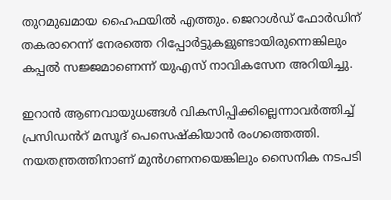തുറമുഖമായ ഹൈഫയിൽ എത്തും. ജെറാൾഡ് ഫോർഡിന് തകരാറെന്ന് നേരത്തെ റിപ്പോർട്ടുകളുണ്ടായിരുന്നെങ്കിലും കപ്പൽ സജ്ജമാണെന്ന് യുഎസ് നാവികസേന അറിയിച്ചു.

ഇറാൻ ആണവായുധങ്ങൾ വികസിപ്പിക്കില്ലെന്നാവർത്തിച്ച് പ്രസിഡൻറ് മസൂദ് പെസെഷ്കിയാൻ രംഗത്തെത്തി. നയതന്ത്രത്തിനാണ് മുൻഗണനയെങ്കിലും സൈനിക നടപടി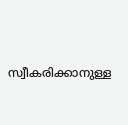സ്വീകരിക്കാനുള്ള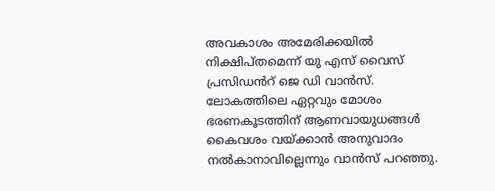അവകാശം അമേരിക്കയിൽ നിക്ഷിപ്തമെന്ന് യു എസ് വൈസ് പ്രസിഡൻറ് ജെ ഡി വാൻസ്. ലോകത്തിലെ ഏറ്റവും മോശം ഭരണകൂടത്തിന് ആണവായുധങ്ങൾ കൈവശം വയ്ക്കാൻ അനുവാദം നൽകാനാവില്ലെന്നും വാൻസ് പറഞ്ഞു.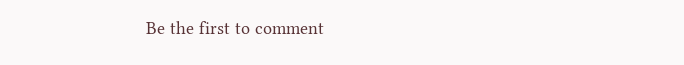Be the first to comment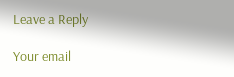Leave a Reply

Your email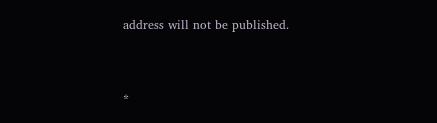address will not be published.


*